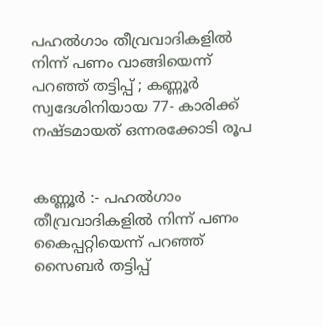പഹൽഗാം തീവ്രവാദികളിൽ നിന്ന് പണം വാങ്ങിയെന്ന് പറഞ്ഞ് തട്ടിപ്പ് ; കണ്ണൂർ സ്വദേശിനിയായ 77- കാരിക്ക് നഷ്ടമായത് ഒന്നരക്കോടി രൂപ


കണ്ണൂർ :- പഹൽഗാം തീവ്രവാദികളിൽ നിന്ന് പണം കൈപ്പറ്റിയെന്ന് പറഞ്ഞ് സൈബർ തട്ടിപ്പ്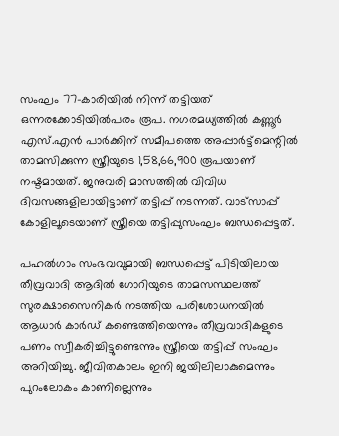സംഘം 77-കാരിയിൽ നിന്ന് തട്ടിയത് ഒന്നരക്കോടിയിൽപരം രൂപ. നഗരമധ്യത്തിൽ കണ്ണൂർ എസ്.എൻ പാർക്കിന് സമീപത്തെ അപ്പാർട്ട്മെന്റിൽ താമസിക്കുന്ന സ്ത്രീയുടെ 1,58,66,900 രൂപയാണ് നഷ്ടമായത്. ജനുവരി മാസത്തിൽ വിവിധ ദിവസങ്ങളിലായിട്ടാണ് തട്ടിപ്പ് നടന്നത്. വാട്സാപ്പ് കോളിലൂടെയാണ് സ്ത്രീയെ തട്ടിപ്പുസംഘം ബന്ധപ്പെട്ടത്.

പഹൽഗാം സംഭവവുമായി ബന്ധപ്പെട്ട് പിടിയിലായ തീവ്രവാദി ആദിൽ ഗോറിയുടെ താമസസ്ഥലത്ത് സുരക്ഷാസൈനികർ നടത്തിയ പരിശോധനയിൽ ആധാർ കാർഡ് കണ്ടെത്തിയെന്നും തീവ്രവാദികളുടെ പണം സ്വീകരിച്ചിട്ടുണ്ടെന്നും സ്ത്രീയെ തട്ടിപ്പ് സംഘം അറിയിച്ചു. ജീവിതകാലം ഇനി ജയിലിലാകുമെന്നും പുറംലോകം കാണില്ലെന്നും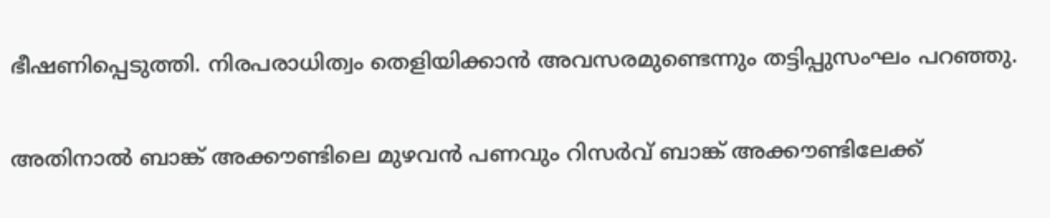ഭീഷണിപ്പെടുത്തി. നിരപരാധിത്വം തെളിയിക്കാൻ അവസരമുണ്ടെന്നും തട്ടിപ്പുസംഘം പറഞ്ഞു.

അതിനാൽ ബാങ്ക് അക്കൗണ്ടിലെ മുഴവൻ പണവും റിസർവ് ബാങ്ക് അക്കൗണ്ടിലേക്ക്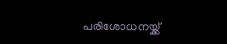പരിശോധനയ്ക്ക്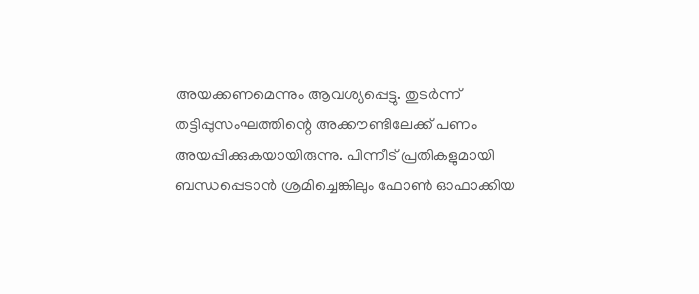അയക്കണമെന്നും ആവശ്യപ്പെട്ടു. തുടർന്ന് തട്ടിപ്പുസംഘത്തിന്റെ അക്കൗണ്ടിലേക്ക് പണം അയപ്പിക്കുകയായിരുന്നു. പിന്നീട് പ്രതികളുമായി ബന്ധപ്പെടാൻ ശ്രമിച്ചെങ്കിലും ഫോൺ ഓഫാക്കിയ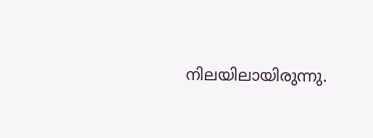നിലയിലായിരുന്നു.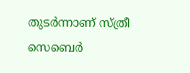തുടർന്നാണ് സ്ത്രീ സെബെർ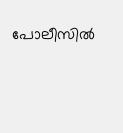പോലീസിൽ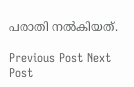പരാതി നൽകിയത്.

Previous Post Next Post